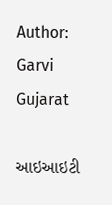Author: Garvi Gujarat

આઇઆઇટી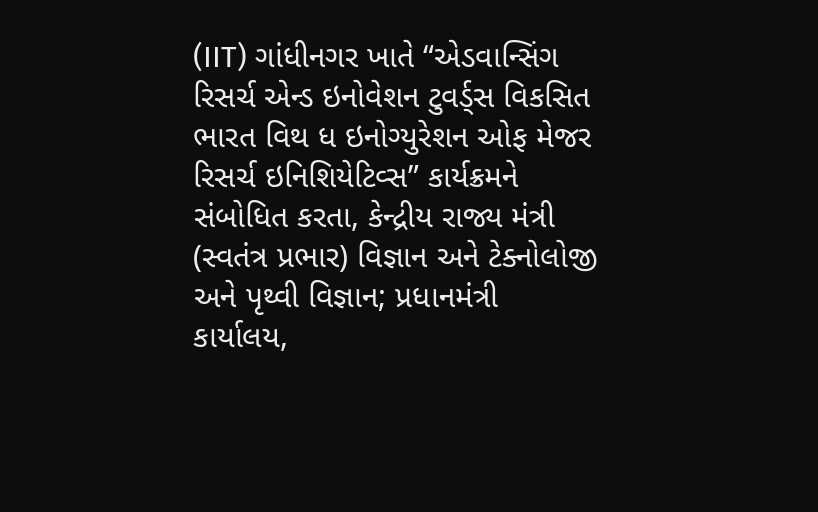(IIT) ગાંધીનગર ખાતે “એડવાન્સિંગ રિસર્ચ એન્ડ ઇનોવેશન ટુવર્ડ્સ વિકસિત ભારત વિથ ધ ઇનોગ્યુરેશન ઓફ મેજર રિસર્ચ ઇનિશિયેટિવ્સ” કાર્યક્રમને સંબોધિત કરતા, કેન્દ્રીય રાજ્ય મંત્રી (સ્વતંત્ર પ્રભાર) વિજ્ઞાન અને ટેક્નોલોજી અને પૃથ્વી વિજ્ઞાન; પ્રધાનમંત્રી કાર્યાલય,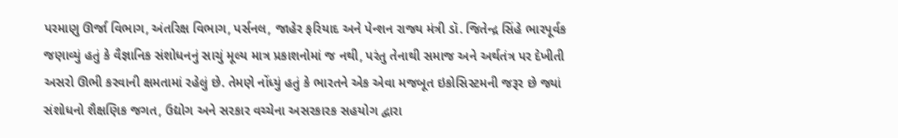પરમાણુ ઊર્જા વિભાગ, અંતરિક્ષ વિભાગ, પર્સનલ, જાહેર ફરિયાદ અને પેન્શન રાજ્ય મંત્રી ડૉ. જિતેન્દ્ર સિંહે ભારપૂર્વક જણાવ્યું હતું કે વૈજ્ઞાનિક સંશોધનનું સાચું મૂલ્ય માત્ર પ્રકાશનોમાં જ નથી, પરંતુ તેનાથી સમાજ અને અર્થતંત્ર પર દેખીતી અસરો ઊભી કરવાની ક્ષમતામાં રહેલું છે. તેમણે નોંધ્યું હતું કે ભારતને એક એવા મજબૂત ઇકોસિસ્ટમની જરૂર છે જ્યાં સંશોધનો શૈક્ષણિક જગત, ઉદ્યોગ અને સરકાર વચ્ચેના અસરકારક સહયોગ દ્વારા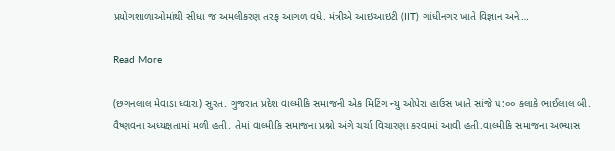પ્રયોગશાળાઓમાંથી સીધા જ અમલીકરણ તરફ આગળ વધે. મંત્રીએ આઇઆઇટી (IIT) ગાંધીનગર ખાતે વિજ્ઞાન અને…

Read More

(છગનલાલ મેવાડા ધ્વારા) સુરત. ગુજરાત પ્રદેશ વાલ્મીકિ સમાજની એક મિટિંગ ન્યુ ઓપેરા હાઉસ ખાતે સાંજે ૫:૦૦ કલાકે ભાઈલાલ બી. વૈષ્ણવના અધ્યક્ષતામાં મળી હતી. તેમાં વાલ્મીકિ સમાજના પ્રશ્નો અંગે ચર્ચા વિચારણા કરવામાં આવી હતી.વાલ્મીકિ સમાજના અભ્યાસ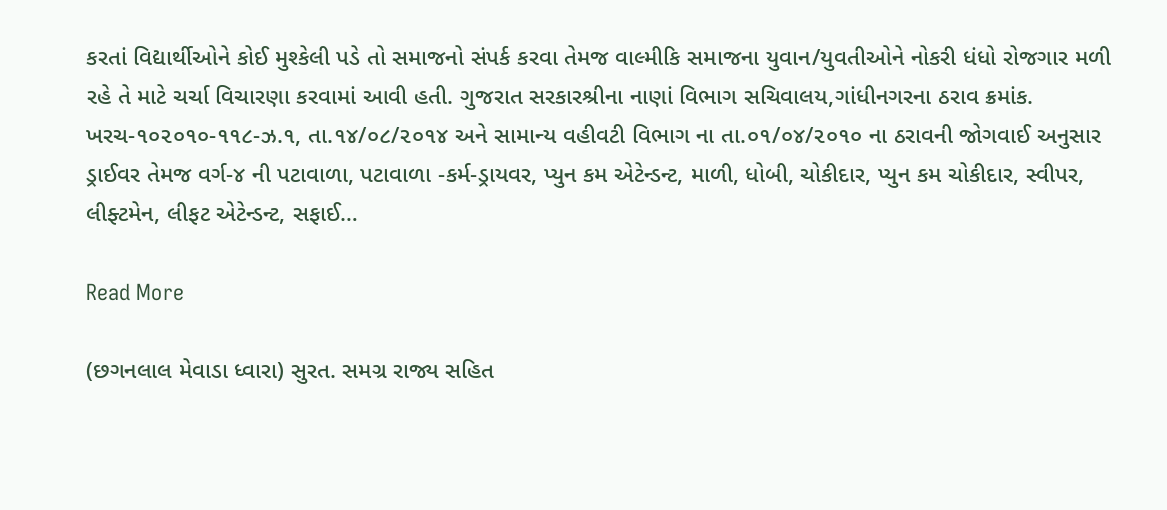કરતાં વિદ્યાર્થીઓને કોઈ મુશ્કેલી પડે તો સમાજનો સંપર્ક કરવા તેમજ વાલ્મીકિ સમાજના યુવાન/યુવતીઓને નોકરી ધંધો રોજગાર મળી રહે તે માટે ચર્ચા વિચારણા કરવામાં આવી હતી. ગુજરાત સરકારશ્રીના નાણાં વિભાગ સચિવાલય,ગાંધીનગરના ઠરાવ ક્રમાંક. ખરચ-૧૦૨૦૧૦-૧૧૮-ઝ.૧, તા.૧૪/૦૮/૨૦૧૪ અને સામાન્ય વહીવટી વિભાગ ના તા.૦૧/૦૪/૨૦૧૦ ના ઠરાવની જોગવાઈ અનુસાર ડ્રાઈવર તેમજ વર્ગ-૪ ની પટાવાળા, પટાવાળા -કર્મ-ડ્રાયવર, પ્યુન કમ એટેન્ડન્ટ, માળી, ધોબી, ચોકીદાર, પ્યુન કમ ચોકીદાર, સ્વીપર, લીફ્ટમેન, લીફટ એટેન્ડન્ટ, સફાઈ…

Read More

(છગનલાલ મેવાડા ધ્વારા) સુરત. સમગ્ર રાજ્ય સહિત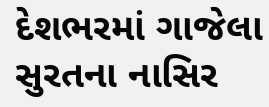દેશભરમાં ગાજેલા સુરતના નાસિર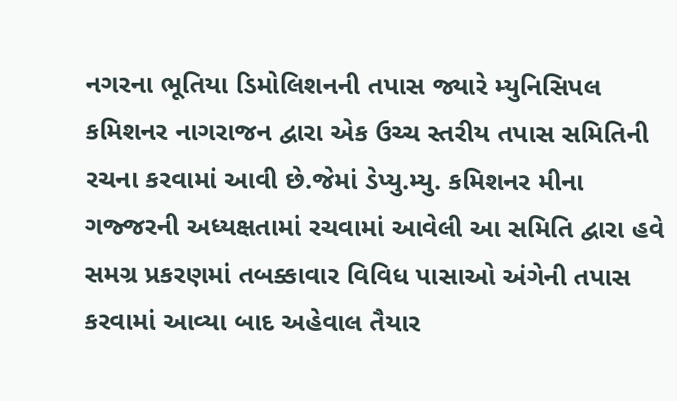નગરના ભૂતિયા ડિમોલિશનની તપાસ જ્યારે મ્યુનિસિપલ કમિશનર નાગરાજન દ્વારા એક ઉચ્ચ સ્તરીય તપાસ સમિતિની રચના કરવામાં આવી છે.જેમાં ડેપ્યુ.મ્યુ. કમિશનર મીના ગજ્જરની અધ્યક્ષતામાં રચવામાં આવેલી આ સમિતિ દ્વારા હવે સમગ્ર પ્રકરણમાં તબક્કાવાર વિવિધ પાસાઓ અંગેની તપાસ કરવામાં આવ્યા બાદ અહેવાલ તૈયાર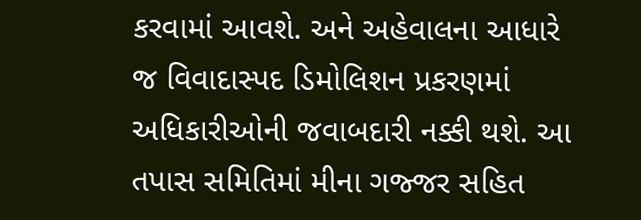કરવામાં આવશે. અને અહેવાલના આધારે જ વિવાદાસ્પદ ડિમોલિશન પ્રકરણમાં અધિકારીઓની જવાબદારી નક્કી થશે. આ તપાસ સમિતિમાં મીના ગજ્જર સહિત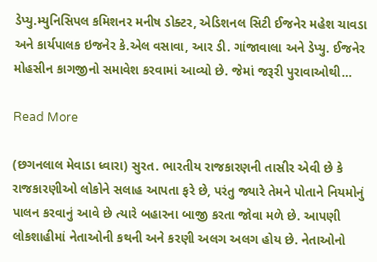ડેપ્યુ.મ્યુનિસિપલ કમિશનર મનીષ ડોક્ટર, એડિશનલ સિટી ઈજનેર મહેશ ચાવડા અને કાર્યપાલક ઇજનેર કે.એલ વસાવા, આર ડી. ગાંજાવાલા અને ડેપ્યુ. ઈજનેર મોહસીન કાગજીનો સમાવેશ કરવામાં આવ્યો છે. જેમાં જરૂરી પુરાવાઓથી…

Read More

(છગનલાલ મેવાડા ધ્વારા) સુરત. ભારતીય રાજકારણની તાસીર એવી છે કે રાજકારણીઓ લોકોને સલાહ આપતા ફરે છે, પરંતુ જ્યારે તેમને પોતાને નિયમોનું પાલન કરવાનું આવે છે ત્યારે બહારના બાજી કરતા જોવા મળે છે. આપણી લોકશાહીમાં નેતાઓની કથની અને કરણી અલગ અલગ હોય છે. નેતાઓનો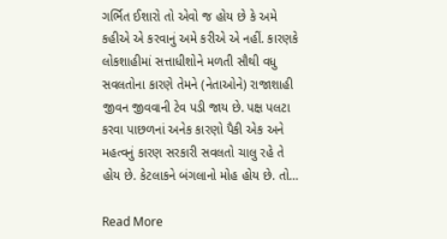ગર્ભિત ઈશારો તો એવો જ હોય છે કે અમે કહીએ એ કરવાનું અમે કરીએ એ નહીં. કારણકે લોકશાહીમાં સત્તાધીશોને મળતી સૌથી વધુ સવલતોના કારણે તેમને (નેતાઓને) રાજાશાહી જીવન જીવવાની ટેવ પડી જાય છે. પક્ષ પલટા કરવા પાછળનાં અનેક કારણો પૈકી એક અને મહત્વનું કારણ સરકારી સવલતો ચાલુ રહે તે હોય છે. કેટલાકને બંગલાનો મોહ હોય છે. તો…

Read More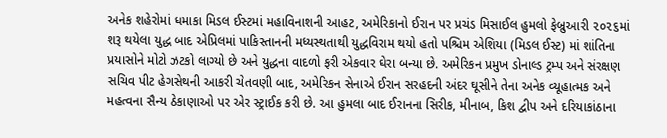અનેક શહેરોમાં ધમાકા મિડલ ઈસ્ટમાં મહાવિનાશની આહટ, અમેરિકાનો ઈરાન પર પ્રચંડ મિસાઈલ હુમલો ફેબ્રુઆરી ૨૦૨૬માં શરૂ થયેલા યુદ્ધ બાદ એપ્રિલમાં પાકિસ્તાનની મધ્યસ્થતાથી યુદ્ધવિરામ થયો હતો પશ્ચિમ એશિયા (મિડલ ઈસ્ટ) માં શાંતિના પ્રયાસોને મોટો ઝટકો લાગ્યો છે અને યુદ્ધના વાદળો ફરી એકવાર ઘેરા બન્યા છે. અમેરિકન પ્રમુખ ડોનાલ્ડ ટ્રમ્પ અને સંરક્ષણ સચિવ પીટ હેગસેથની આકરી ચેતવણી બાદ, અમેરિકન સેનાએ ઈરાન સરહદની અંદર ઘૂસીને તેના અનેક વ્યૂહાત્મક અને મહત્વના સૈન્ય ઠેકાણાઓ પર એર સ્ટ્રાઈક કરી છે. આ હુમલા બાદ ઈરાનના સિરીક, મીનાબ, કિશ દ્વીપ અને દરિયાકાંઠાના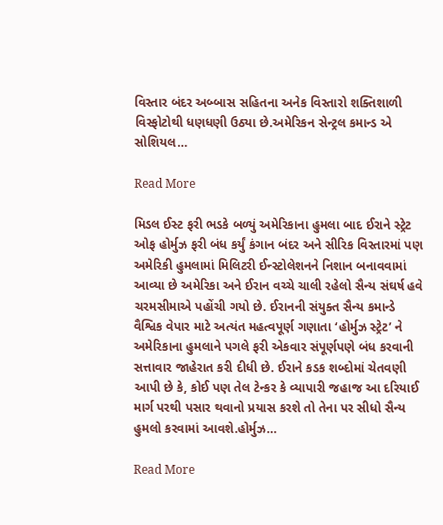વિસ્તાર બંદર અબ્બાસ સહિતના અનેક વિસ્તારો શક્તિશાળી વિસ્ફોટોથી ધણધણી ઉઠ્યા છે.અમેરિકન સેન્ટ્રલ કમાન્ડ એ સોશિયલ…

Read More

મિડલ ઈસ્ટ ફરી ભડકે બળ્યું અમેરિકાના હુમલા બાદ ઈરાને સ્ટ્રેટ ઓફ હોર્મુઝ ફરી બંધ કર્યું કંગાન બંદર અને સીરિક વિસ્તારમાં પણ અમેરિકી હુમલામાં મિલિટરી ઈન્સ્ટોલેશનને નિશાન બનાવવામાં આવ્યા છે અમેરિકા અને ઈરાન વચ્ચે ચાલી રહેલો સૈન્ય સંઘર્ષ હવે ચરમસીમાએ પહોંચી ગયો છે. ઈરાનની સંયુક્ત સૈન્ય કમાન્ડે વૈશ્વિક વેપાર માટે અત્યંત મહત્વપૂર્ણ ગણાતા ‘હોર્મુઝ સ્ટ્રેટ’ ને અમેરિકાના હુમલાને પગલે ફરી એકવાર સંપૂર્ણપણે બંધ કરવાની સત્તાવાર જાહેરાત કરી દીધી છે. ઈરાને કડક શબ્દોમાં ચેતવણી આપી છે કે, કોઈ પણ તેલ ટેન્કર કે વ્યાપારી જહાજ આ દરિયાઈ માર્ગ પરથી પસાર થવાનો પ્રયાસ કરશે તો તેના પર સીધો સૈન્ય હુમલો કરવામાં આવશે.હોર્મુઝ…

Read More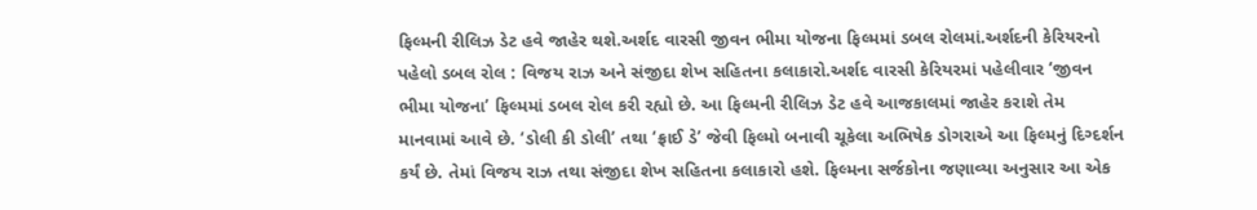ફિલ્મની રીલિઝ ડેટ હવે જાહેર થશે.અર્શદ વારસી જીવન ભીમા યોજના ફિલ્મમાં ડબલ રોલમાં.અર્શદની કેરિયરનો પહેલો ડબલ રોલ : વિજય રાઝ અને સંજીદા શેખ સહિતના કલાકારો.અર્શદ વારસી કેરિયરમાં પહેલીવાર ‘જીવન ભીમા યોજના’ ફિલ્મમાં ડબલ રોલ કરી રહ્યો છે. આ ફિલ્મની રીલિઝ ડેટ હવે આજકાલમાં જાહેર કરાશે તેમ માનવામાં આવે છે. ‘ડોલી કી ડોલી’ તથા ‘ફ્રાઈ ડે’ જેવી ફિલ્મો બનાવી ચૂકેલા અભિષેક ડોગરાએ આ ફિલ્મનું દિગ્દર્શન કર્યં છે. તેમાં વિજય રાઝ તથા સંજીદા શેખ સહિતના કલાકારો હશે. ફિલ્મના સર્જકોના જણાવ્યા અનુસાર આ એક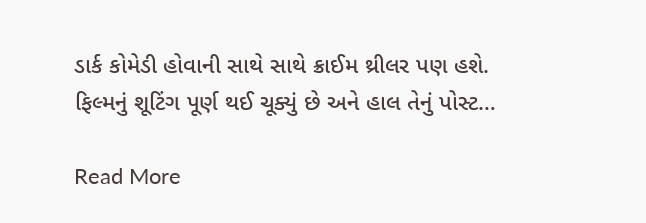ડાર્ક કોમેડી હોવાની સાથે સાથે ક્રાઈમ થ્રીલર પણ હશે. ફિલ્મનું શૂટિંગ પૂર્ણ થઈ ચૂક્યું છે અને હાલ તેનું પોસ્ટ…

Read More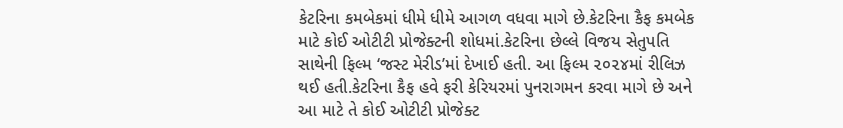કેટરિના કમબેકમાં ધીમે ધીમે આગળ વધવા માગે છે.કેટરિના કૈફ કમબેક માટે કોઈ ઓટીટી પ્રોજેક્ટની શોધમાં.કેટરિના છેલ્લે વિજય સેતુપતિ સાથેની ફિલ્મ ‘જસ્ટ મેરીડ’માં દેખાઈ હતી. આ ફિલ્મ ૨૦૨૪માં રીલિઝ થઈ હતી.કેટરિના કૈફ હવે ફરી કેરિયરમાં પુનરાગમન કરવા માગે છે અને આ માટે તે કોઈ ઓટીટી પ્રોજેક્ટ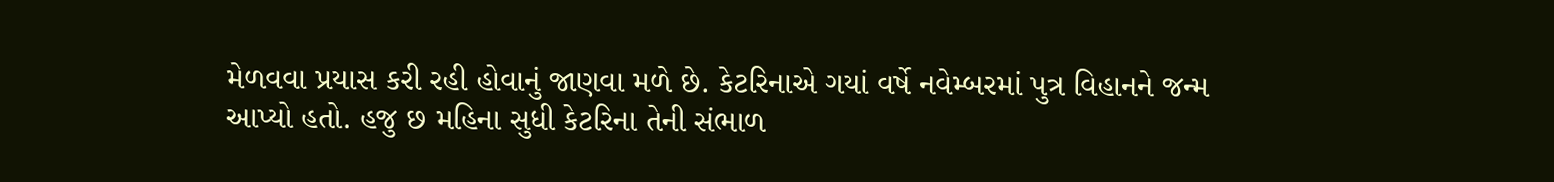મેળવવા પ્રયાસ કરી રહી હોવાનું જાણવા મળે છે. કેટરિનાએ ગયાં વર્ષે નવેમ્બરમાં પુત્ર વિહાનને જન્મ આપ્યો હતો. હજુ છ મહિના સુધી કેટરિના તેની સંભાળ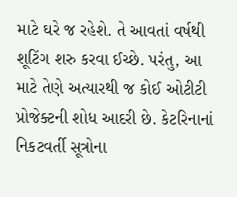માટે ઘરે જ રહેશે. તે આવતાં વર્ષથી શૂટિંગ શરુ કરવા ઈચ્છે. પરંતુ, આ માટે તેણે અત્યારથી જ કોઈ ઓટીટી પ્રોજેક્ટની શોધ આદરી છે. કેટરિનાનાં નિકટવર્તી સૂત્રોના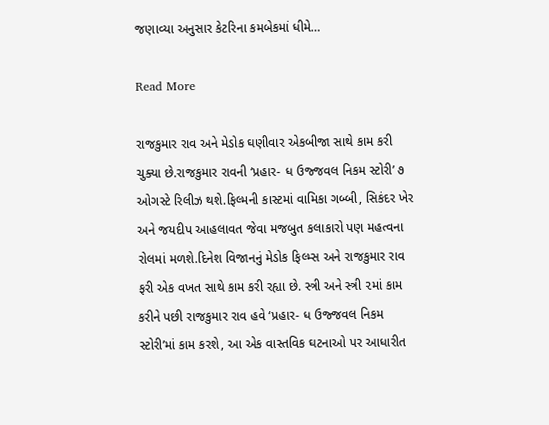જણાવ્યા અનુસાર કેટરિના કમબેકમાં ધીમે…

Read More

રાજકુમાર રાવ અને મેડોક ઘણીવાર એકબીજા સાથે કામ કરી ચુક્યા છે.રાજકુમાર રાવની ‘પ્રહાર- ધ ઉજ્જવલ નિકમ સ્ટોરી’ ૭ ઓગસ્ટે રિલીઝ થશે.ફિલ્મની કાસ્ટમાં વામિકા ગબ્બી, સિકંદર ખેર અને જયદીપ આહલાવત જેવા મજબુત કલાકારો પણ મહત્વના રોલમાં મળશે.દિનેશ વિજાનનું મેડોક ફિલ્મ્સ અને રાજકુમાર રાવ ફરી એક વખત સાથે કામ કરી રહ્યા છે. સ્ત્રી અને સ્ત્રી ૨માં કામ કરીને પછી રાજકુમાર રાવ હવે ‘પ્રહાર- ધ ઉજ્જવલ નિકમ સ્ટોરી’માં કામ કરશે, આ એક વાસ્તવિક ઘટનાઓ પર આધારીત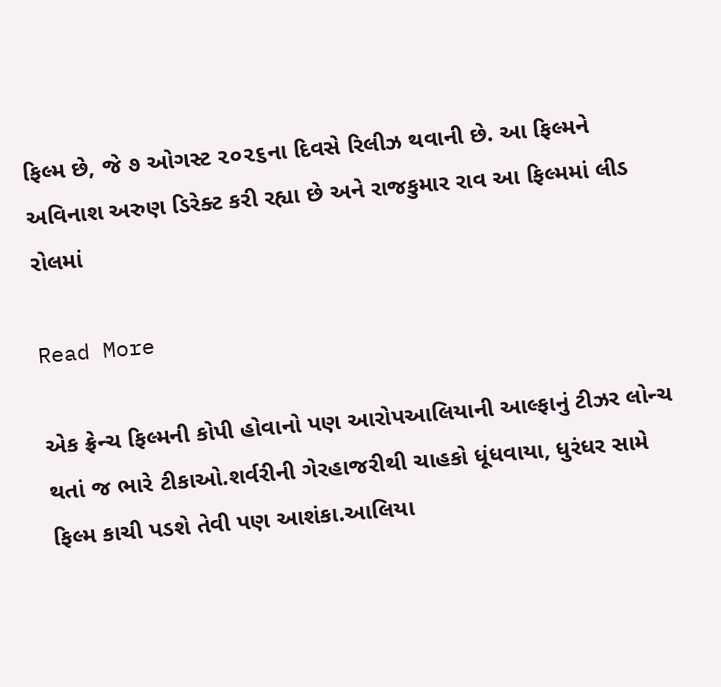ફિલ્મ છે, જે ૭ ઓગસ્ટ ૨૦૨૬ના દિવસે રિલીઝ થવાની છે. આ ફિલ્મને અવિનાશ અરુણ ડિરેક્ટ કરી રહ્યા છે અને રાજકુમાર રાવ આ ફિલ્મમાં લીડ રોલમાં

Read More

એક ફ્રેન્ચ ફિલ્મની કોપી હોવાનો પણ આરોપઆલિયાની આલ્ફાનું ટીઝર લોન્ચ થતાં જ ભારે ટીકાઓ.શર્વરીની ગેરહાજરીથી ચાહકો ધૂંધવાયા, ધુરંધર સામે ફિલ્મ કાચી પડશે તેવી પણ આશંકા.આલિયા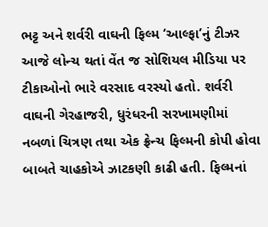ભટ્ટ અને શર્વરી વાઘની ફિલ્મ ‘આલ્ફા’નું ટીઝર આજે લોન્ચ થતાં વેંત જ સોશિયલ મીડિયા પર ટીકાઓનો ભારે વરસાદ વરસ્યો હતો. શર્વરી વાઘની ગેરહાજરી, ધુરંધરની સરખામણીમાં નબળાં ચિત્રણ તથા એક ફ્રેન્ચ ફિલ્મની કોપી હોવા બાબતે ચાહકોએ ઝાટકણી કાઢી હતી. ફિલ્મનાં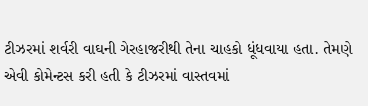ટીઝરમાં શર્વરી વાઘની ગેરહાજરીથી તેના ચાહકો ધૂંધવાયા હતા. તેમણે એવી કોમેન્ટસ કરી હતી કે ટીઝરમાં વાસ્તવમાં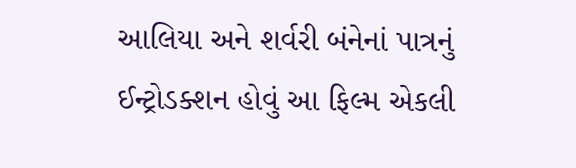આલિયા અને શર્વરી બંનેનાં પાત્રનું ઈન્ટ્રોડક્શન હોવું આ ફિલ્મ એકલી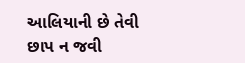આલિયાની છે તેવી છાપ ન જવી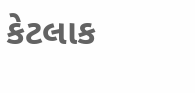કેટલાક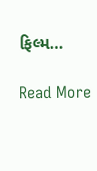ફિલ્મ…

Read More